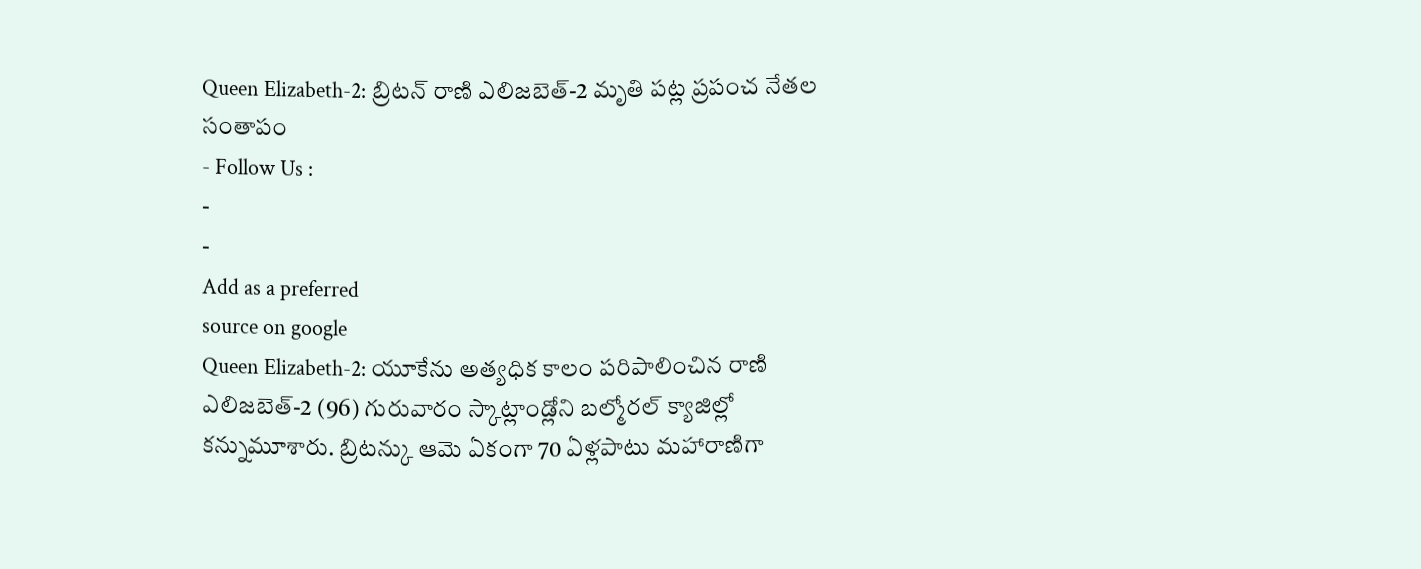Queen Elizabeth-2: బ్రిటన్ రాణి ఎలిజబెత్-2 మృతి పట్ల ప్రపంచ నేతల సంతాపం
- Follow Us :
-
-
Add as a preferred
source on google
Queen Elizabeth-2: యూకేను అత్యధిక కాలం పరిపాలించిన రాణి ఎలిజబెత్-2 (96) గురువారం స్కాట్లాండ్లోని బల్మోరల్ క్యాజిల్లో కన్నుమూశారు. బ్రిటన్కు ఆమె ఏకంగా 70 ఏళ్లపాటు మహారాణిగా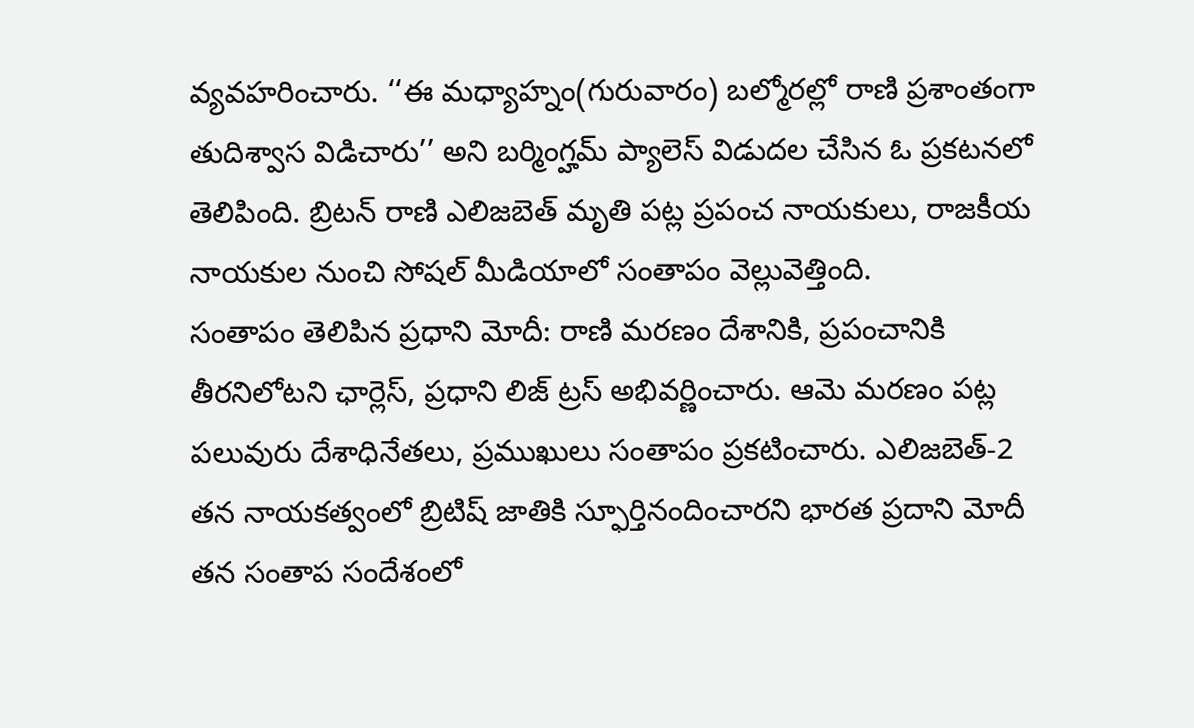వ్యవహరించారు. ‘‘ఈ మధ్యాహ్నం(గురువారం) బల్మోరల్లో రాణి ప్రశాంతంగా తుదిశ్వాస విడిచారు’’ అని బర్మింగ్హమ్ ప్యాలెస్ విడుదల చేసిన ఓ ప్రకటనలో తెలిపింది. బ్రిటన్ రాణి ఎలిజబెత్ మృతి పట్ల ప్రపంచ నాయకులు, రాజకీయ నాయకుల నుంచి సోషల్ మీడియాలో సంతాపం వెల్లువెత్తింది.
సంతాపం తెలిపిన ప్రధాని మోదీ: రాణి మరణం దేశానికి, ప్రపంచానికి తీరనిలోటని ఛార్లెస్, ప్రధాని లిజ్ ట్రస్ అభివర్ణించారు. ఆమె మరణం పట్ల పలువురు దేశాధినేతలు, ప్రముఖులు సంతాపం ప్రకటించారు. ఎలిజబెత్-2 తన నాయకత్వంలో బ్రిటిష్ జాతికి స్ఫూర్తినందించారని భారత ప్రదాని మోదీ తన సంతాప సందేశంలో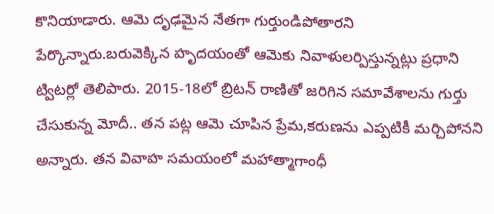కొనియాడారు. ఆమె దృఢమైన నేతగా గుర్తుండిపోతారని పేర్కొన్నారు.బరువెక్కిన హృదయంతో ఆమెకు నివాళులర్పిస్తున్నట్లు ప్రధాని ట్విటర్లో తెలిపారు. 2015-18లో బ్రిటన్ రాణితో జరిగిన సమావేశాలను గుర్తు చేసుకున్న మోదీ.. తన పట్ల ఆమె చూపిన ప్రేమ,కరుణను ఎప్పటికీ మర్చిపోనని అన్నారు. తన వివాహ సమయంలో మహాత్మాగాంధీ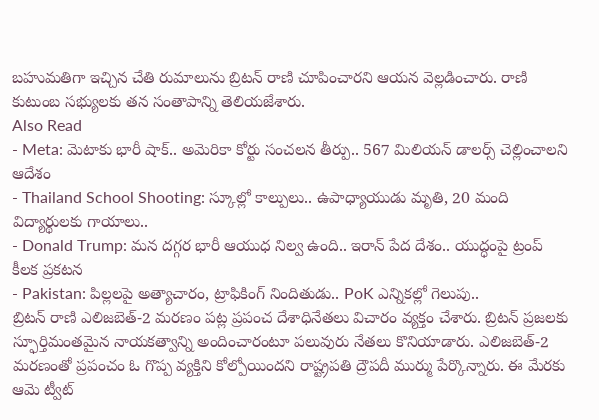బహుమతిగా ఇచ్చిన చేతి రుమాలును బ్రిటన్ రాణి చూపించారని ఆయన వెల్లడించారు. రాణి కుటుంబ సభ్యులకు తన సంతాపాన్ని తెలియజేశారు.
Also Read
- Meta: మెటాకు భారీ షాక్.. అమెరికా కోర్టు సంచలన తీర్పు.. 567 మిలియన్ డాలర్స్ చెల్లించాలని ఆదేశం
- Thailand School Shooting: స్కూల్లో కాల్పులు.. ఉపాధ్యాయుడు మృతి, 20 మంది విద్యార్థులకు గాయాలు..
- Donald Trump: మన దగ్గర భారీ ఆయుధ నిల్వ ఉంది.. ఇరాన్ పేద దేశం.. యుద్ధంపై ట్రంప్ కీలక ప్రకటన
- Pakistan: పిల్లలపై అత్యాచారం, ట్రాఫికింగ్ నిందితుడు.. PoK ఎన్నికల్లో గెలుపు..
బ్రిటన్ రాణి ఎలిజబెత్-2 మరణం పట్ల ప్రపంచ దేశాధినేతలు విచారం వ్యక్తం చేశారు. బ్రిటన్ ప్రజలకు స్ఫూర్తిమంతమైన నాయకత్వాన్ని అందించారంటూ పలువురు నేతలు కొనియాడారు. ఎలిజబెత్-2 మరణంతో ప్రపంచం ఓ గొప్ప వ్యక్తిని కోల్పోయిందని రాష్ట్రపతి ద్రౌపదీ ముర్ము పేర్కొన్నారు. ఈ మేరకు ఆమె ట్వీట్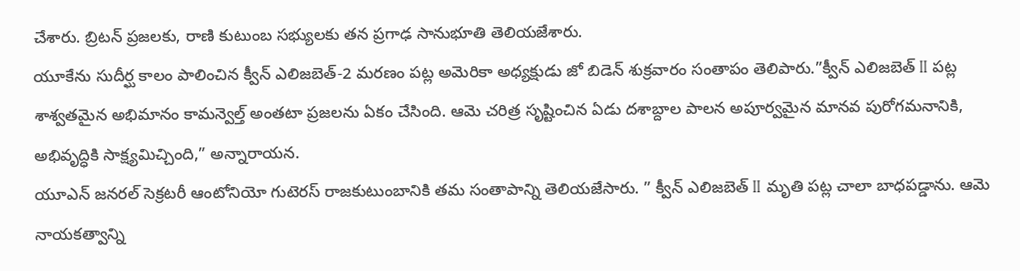చేశారు. బ్రిటన్ ప్రజలకు, రాణి కుటుంబ సభ్యులకు తన ప్రగాఢ సానుభూతి తెలియజేశారు.
యూకేను సుదీర్ఘ కాలం పాలించిన క్వీన్ ఎలిజబెత్-2 మరణం పట్ల అమెరికా అధ్యక్షుడు జో బిడెన్ శుక్రవారం సంతాపం తెలిపారు.”క్వీన్ ఎలిజబెత్ II పట్ల శాశ్వతమైన అభిమానం కామన్వెల్త్ అంతటా ప్రజలను ఏకం చేసింది. ఆమె చరిత్ర సృష్టించిన ఏడు దశాబ్దాల పాలన అపూర్వమైన మానవ పురోగమనానికి, అభివృద్ధికి సాక్ష్యమిచ్చింది,” అన్నారాయన.
యూఎన్ జనరల్ సెక్రటరీ ఆంటోనియో గుటెరస్ రాజకుటుంబానికి తమ సంతాపాన్ని తెలియజేసారు. ” క్వీన్ ఎలిజబెత్ II మృతి పట్ల చాలా బాధపడ్డాను. ఆమె నాయకత్వాన్ని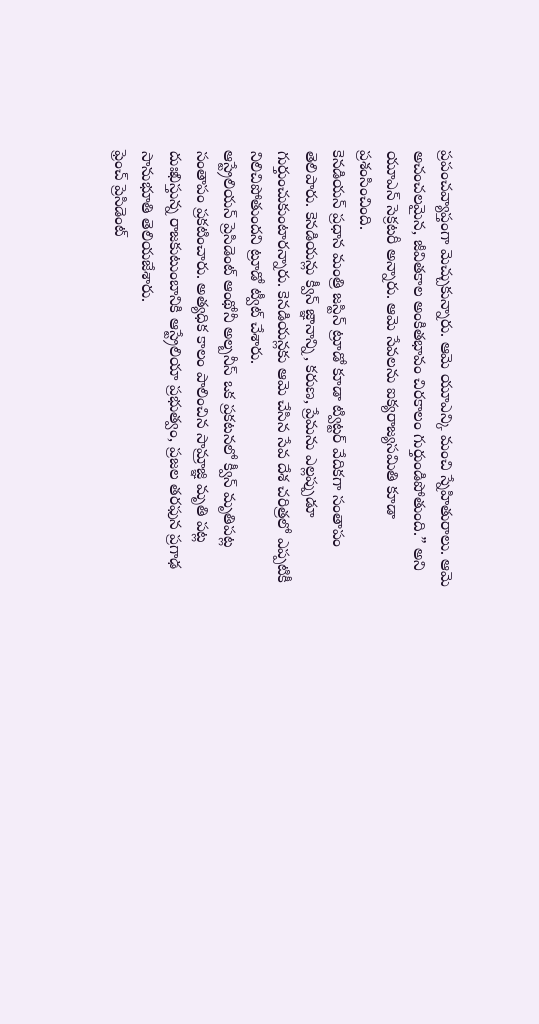ప్రపంచవ్యాప్తంగా మెచ్చుకున్నారు. ఆమె యూఎన్కి మంచి స్నేహితురాలు. ఆమె అచంచలమైన, జీవితకాల అంకితభావం చిరకాలం గుర్తుండిపోతుంది.” అని యూఎన్ సెక్రటరీ అన్నారు. ఆమె సేవలను ఐక్యరాజ్యసమితి కూడా ప్రశంసించింది.
కెనడియన్ ప్రధాన మంత్రి జస్టిన్ ట్రూడో కూడా ట్విట్టర్ వేదికగా సంతాపం తెలిపారు. కెనడియన్లు క్వీన్ జ్ఞానాన్ని, కరుణ, ప్రేమను ఎల్లప్పుడూ గుర్తుంచుకుంటారన్నారు. కెనడియన్లకు ఆమె చేసిన సేవ దేశ చరిత్రలో ఎప్పటికీ నిలిచిపోతుందని ట్రూడో ట్వీట్ చేశారు.
ఆస్ట్రేలియన్ ప్రెసిడెంట్ ఆంథోనీ అల్బనీస్ ఒక ప్రకటనలో క్వీన్ మృతిపట్ల సంతాపం ప్రకటించారు. అత్యధిక కాలం పాలించిన సామ్రాజ్ఞి మృతి పట్ల దుఃఖిస్తున్న రాజకుటుంబానికి ఆస్ట్రేలియా ప్రభుత్వం, ప్రజల తరఫున ప్రగాఢ సానుభూతి తెలియజేశారు.
ఫ్రెంచ్ ప్రెసిడెంట్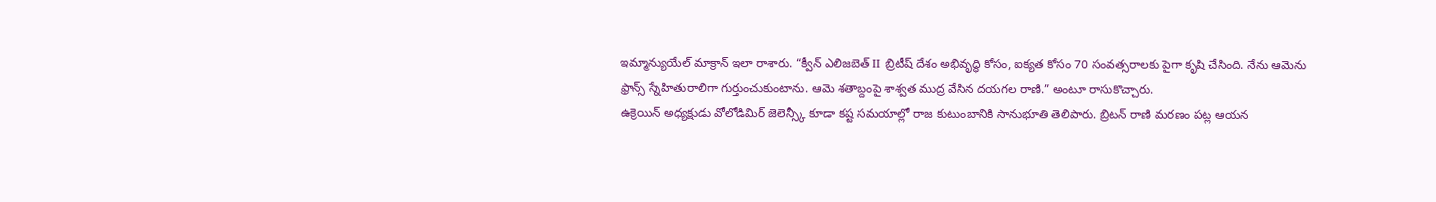ఇమ్మాన్యుయేల్ మాక్రాన్ ఇలా రాశారు. “క్వీన్ ఎలిజబెత్ II బ్రిటీష్ దేశం అభివృద్ధి కోసం, ఐక్యత కోసం 70 సంవత్సరాలకు పైగా కృషి చేసింది. నేను ఆమెను ఫ్రాన్స్ స్నేహితురాలిగా గుర్తుంచుకుంటాను. ఆమె శతాబ్దంపై శాశ్వత ముద్ర వేసిన దయగల రాణి.” అంటూ రాసుకొచ్చారు.
ఉక్రెయిన్ అధ్యక్షుడు వోలోడిమిర్ జెలెన్స్కీ కూడా కష్ట సమయాల్లో రాజ కుటుంబానికి సానుభూతి తెలిపారు. బ్రిటన్ రాణి మరణం పట్ల ఆయన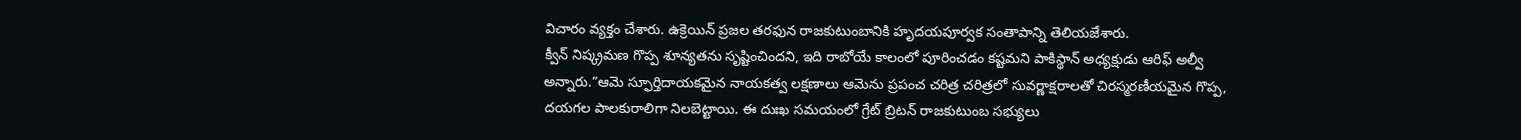విచారం వ్యక్తం చేశారు. ఉక్రెయిన్ ప్రజల తరఫున రాజకుటుంబానికి హృదయపూర్వక సంతాపాన్ని తెలియజేశారు.
క్వీన్ నిష్క్రమణ గొప్ప శూన్యతను సృష్టించిందని, ఇది రాబోయే కాలంలో పూరించడం కష్టమని పాకిస్థాన్ అధ్యక్షుడు ఆరిఫ్ అల్వీ అన్నారు.”ఆమె స్ఫూర్తిదాయకమైన నాయకత్వ లక్షణాలు ఆమెను ప్రపంచ చరిత్ర చరిత్రలో సువర్ణాక్షరాలతో చిరస్మరణీయమైన గొప్ప, దయగల పాలకురాలిగా నిలబెట్టాయి. ఈ దుఃఖ సమయంలో గ్రేట్ బ్రిటన్ రాజకుటుంబ సభ్యులు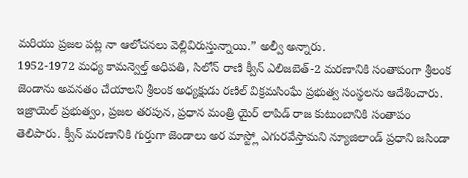మరియు ప్రజల పట్ల నా ఆలోచనలు వెల్లివిరుస్తున్నాయి.” అల్వీ అన్నారు.
1952-1972 మధ్య కామన్వెల్త్ అధిపతి, సిలోన్ రాణి క్వీన్ ఎలిజబెత్-2 మరణానికి సంతాపంగా శ్రీలంక జెండాను అవనతం చేయాలని శ్రీలంక అధ్యక్షుడు రణిల్ విక్రమసింఘే ప్రభుత్వ సంస్థలను ఆదేశించారు.
ఇజ్రాయెల్ ప్రభుత్వం, ప్రజల తరపున, ప్రధాన మంత్రి యైర్ లాపిడ్ రాజ కుటుంబానికి సంతాపం తెలిపారు. క్వీన్ మరణానికి గుర్తుగా జెండాలు అర మాస్ట్లో ఎగురవేస్తామని న్యూజిలాండ్ ప్రధాని జసిండా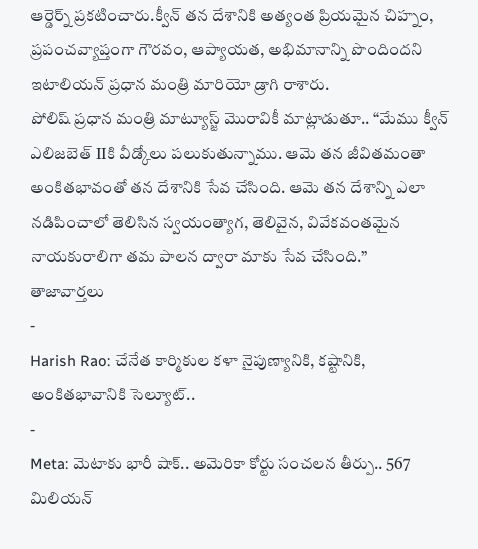ఆర్డెర్న్ ప్రకటించారు.క్వీన్ తన దేశానికి అత్యంత ప్రియమైన చిహ్నం, ప్రపంచవ్యాప్తంగా గౌరవం, ఆప్యాయత, అభిమానాన్ని పొందిందని ఇటాలియన్ ప్రధాన మంత్రి మారియో డ్రాగి రాశారు.
పోలిష్ ప్రధాన మంత్రి మాట్యూస్జ్ మొరావికీ మాట్లాడుతూ.. “మేము క్వీన్ ఎలిజబెత్ IIకి వీడ్కోలు పలుకుతున్నాము. ఆమె తన జీవితమంతా అంకితభావంతో తన దేశానికి సేవ చేసింది. ఆమె తన దేశాన్ని ఎలా నడిపించాలో తెలిసిన స్వయంత్యాగ, తెలివైన, వివేకవంతమైన నాయకురాలిగా తమ పాలన ద్వారా మాకు సేవ చేసింది.”
తాజావార్తలు
-
Harish Rao: చేనేత కార్మికుల కళా నైపుణ్యానికి, కష్టానికి, అంకితభావానికి సెల్యూట్..
-
Meta: మెటాకు భారీ షాక్.. అమెరికా కోర్టు సంచలన తీర్పు.. 567 మిలియన్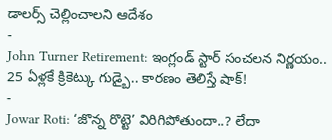డాలర్స్ చెల్లించాలని ఆదేశం
-
John Turner Retirement: ఇంగ్లండ్ స్టార్ సంచలన నిర్ణయం.. 25 ఏళ్లకే క్రికెట్కు గుడ్బై.. కారణం తెలిస్తే షాక్!
-
Jowar Roti: ‘జొన్న రొట్టె’ విరిగిపోతుందా..? లేదా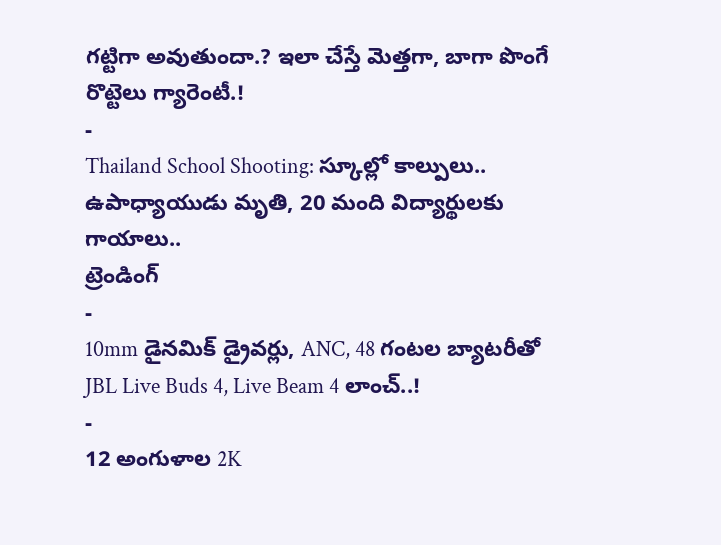గట్టిగా అవుతుందా.? ఇలా చేస్తే మెత్తగా, బాగా పొంగే రొట్టెలు గ్యారెంటీ.!
-
Thailand School Shooting: స్కూల్లో కాల్పులు.. ఉపాధ్యాయుడు మృతి, 20 మంది విద్యార్థులకు గాయాలు..
ట్రెండింగ్
-
10mm డైనమిక్ డ్రైవర్లు, ANC, 48 గంటల బ్యాటరీతో JBL Live Buds 4, Live Beam 4 లాంచ్..!
-
12 అంగుళాల 2K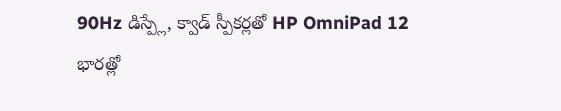90Hz డిస్ప్లే, క్వాడ్ స్పీకర్లతో HP OmniPad 12 భారత్లో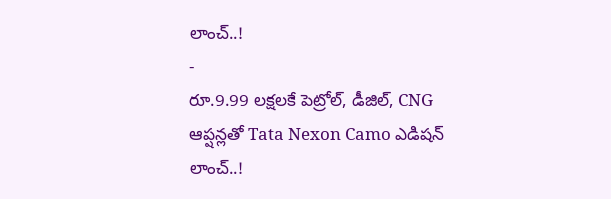లాంచ్..!
-
రూ.9.99 లక్షలకే పెట్రోల్, డీజిల్, CNG ఆప్షన్లతో Tata Nexon Camo ఎడిషన్ లాంచ్..!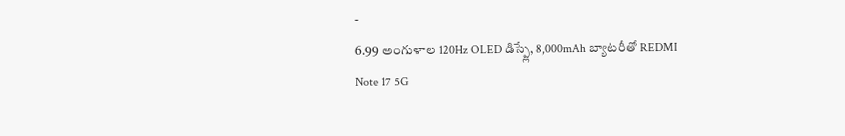-
6.99 అంగుళాల 120Hz OLED డిస్ప్లే, 8,000mAh బ్యాటరీతో REDMI Note 17 5G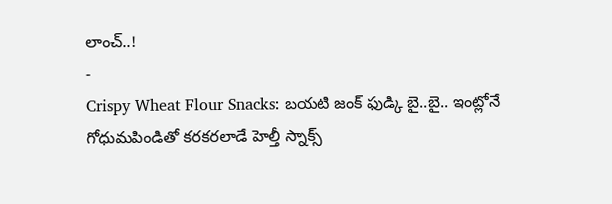లాంచ్..!
-
Crispy Wheat Flour Snacks: బయటి జంక్ ఫుడ్కి బై..బై.. ఇంట్లోనే గోధుమపిండితో కరకరలాడే హెల్తీ స్నాక్స్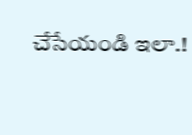చేసేయండి ఇలా.!